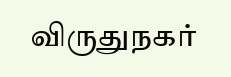விருதுநகர்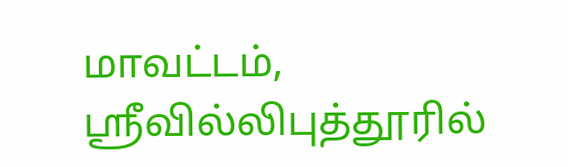மாவட்டம், ஸ்ரீவில்லிபுத்தூரில்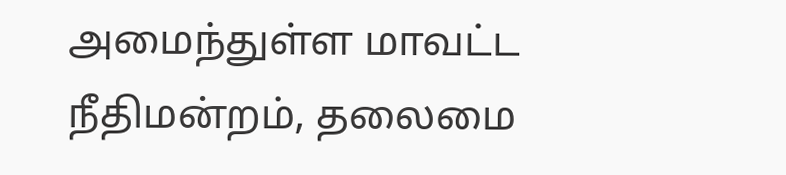அமைந்துள்ள மாவட்ட நீதிமன்றம், தலைமை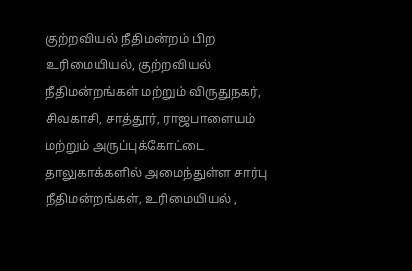குற்றவியல் நீதிமன்றம் பிற உரிமையியல், குற்றவியல் நீதிமன்றங்கள் மற்றும் விருதுநகர், சிவகாசி, சாத்தூர், ராஜபாளையம் மற்றும் அருப்புக்கோட்டை தாலுகாக்களில் அமைந்துள்ள சார்பு நீதிமன்றங்கள், உரிமையியல் ,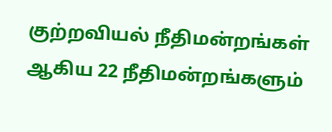குற்றவியல் நீதிமன்றங்கள் ஆகிய 22 நீதிமன்றங்களும்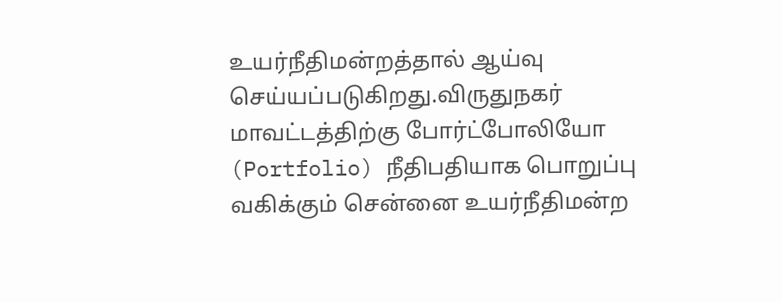உயர்நீதிமன்றத்தால் ஆய்வு செய்யப்படுகிறது.விருதுநகர் மாவட்டத்திற்கு போர்ட்போலியோ (Portfolio) நீதிபதியாக பொறுப்பு வகிக்கும் சென்னை உயர்நீதிமன்ற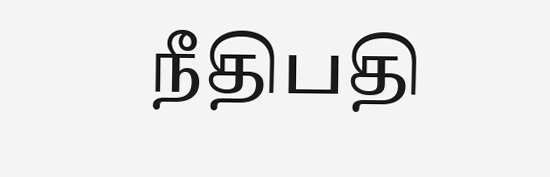நீதிபதி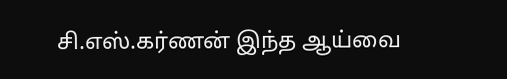சி.எஸ்.கர்ணன் இந்த ஆய்வை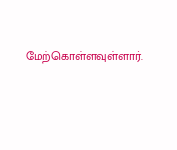மேற்கொள்ளவுள்ளார்.